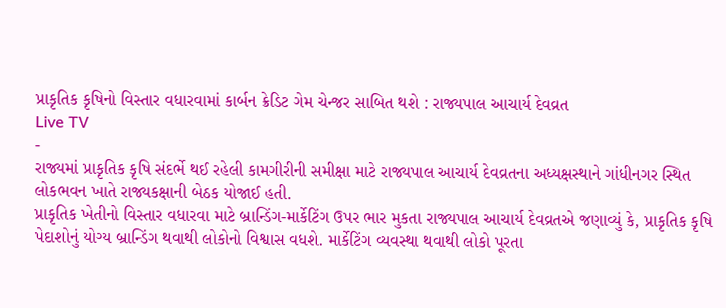પ્રાકૃતિક કૃષિનો વિસ્તાર વધારવામાં કાર્બન ક્રેડિટ ગેમ ચેન્જર સાબિત થશે : રાજ્યપાલ આચાર્ય દેવવ્રત
Live TV
-
રાજ્યમાં પ્રાકૃતિક કૃષિ સંદર્ભે થઈ રહેલી કામગીરીની સમીક્ષા માટે રાજ્યપાલ આચાર્ય દેવવ્રતના અધ્યક્ષસ્થાને ગાંધીનગર સ્થિત લોકભવન ખાતે રાજ્યકક્ષાની બેઠક યોજાઈ હતી.
પ્રાકૃતિક ખેતીનો વિસ્તાર વધારવા માટે બ્રાન્ડિંગ-માર્કેટિંગ ઉપર ભાર મુકતા રાજ્યપાલ આચાર્ય દેવવ્રતએ જણાવ્યું કે, પ્રાકૃતિક કૃષિ પેદાશોનું યોગ્ય બ્રાન્ડિંગ થવાથી લોકોનો વિશ્વાસ વધશે. માર્કેટિંગ વ્યવસ્થા થવાથી લોકો પૂરતા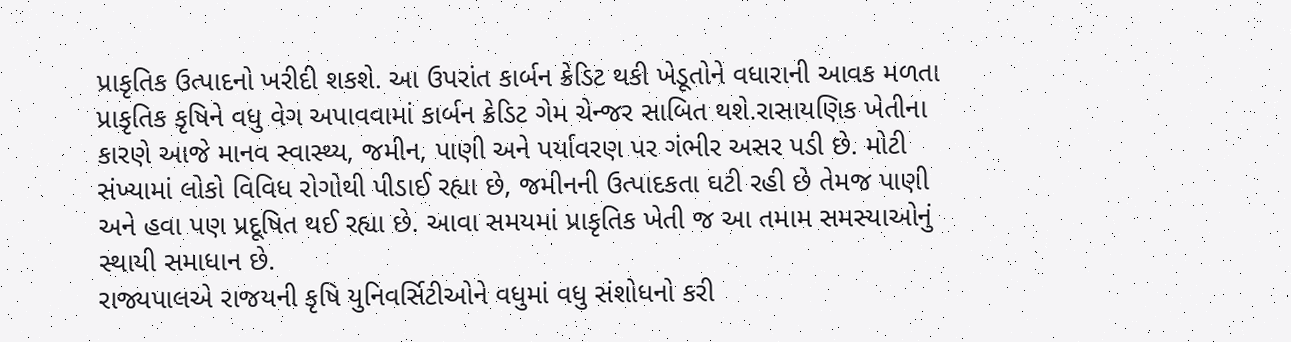પ્રાકૃતિક ઉત્પાદનો ખરીદી શકશે. આ ઉપરાંત કાર્બન ક્રેડિટ થકી ખેડૂતોને વધારાની આવક મળતા પ્રાકૃતિક કૃષિને વધુ વેગ અપાવવામાં કાર્બન ક્રેડિટ ગેમ ચેન્જર સાબિત થશે.રાસાયણિક ખેતીના કારણે આજે માનવ સ્વાસ્થ્ય, જમીન, પાણી અને પર્યાવરણ પર ગંભીર અસર પડી છે. મોટી સંખ્યામાં લોકો વિવિધ રોગોથી પીડાઈ રહ્યા છે, જમીનની ઉત્પાદકતા ઘટી રહી છે તેમજ પાણી અને હવા પણ પ્રદૂષિત થઈ રહ્યા છે. આવા સમયમાં પ્રાકૃતિક ખેતી જ આ તમામ સમસ્યાઓનું સ્થાયી સમાધાન છે.
રાજ્યપાલએ રાજયની કૃષિ યુનિવર્સિટીઓને વધુમાં વધુ સંશોધનો કરી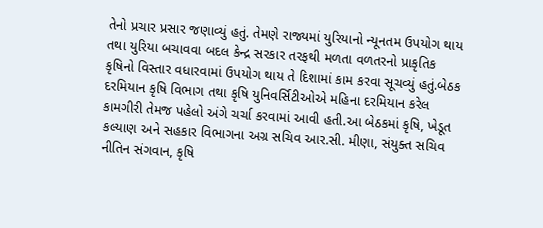તેનો પ્રચાર પ્રસાર જણાવ્યું હતું. તેમણે રાજ્યમાં યુરિયાનો ન્યૂનતમ ઉપયોગ થાય તથા યુરિયા બચાવવા બદલ કેન્દ્ર સરકાર તરફથી મળતા વળતરનો પ્રાકૃતિક કૃષિનો વિસ્તાર વધારવામાં ઉપયોગ થાય તે દિશામાં કામ કરવા સૂચવ્યું હતું.બેઠક દરમિયાન કૃષિ વિભાગ તથા કૃષિ યુનિવર્સિટીઓએ મહિના દરમિયાન કરેલ કામગીરી તેમજ પહેલો અંગે ચર્ચા કરવામાં આવી હતી.આ બેઠકમાં કૃષિ, ખેડૂત કલ્યાણ અને સહકાર વિભાગના અગ્ર સચિવ આર.સી. મીણા, સંયુક્ત સચિવ નીતિન સંગવાન, કૃષિ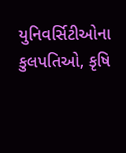યુનિવર્સિટીઓના કુલપતિઓ, કૃષિ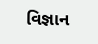વિજ્ઞાન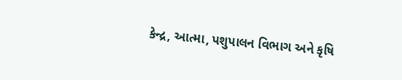કેન્દ્ર, આત્મા, પશુપાલન વિભાગ અને કૃષિ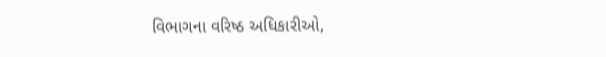વિભાગના વરિષ્ઠ અધિકારીઓ,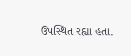ઉપસ્થિત રહ્યા હતા.